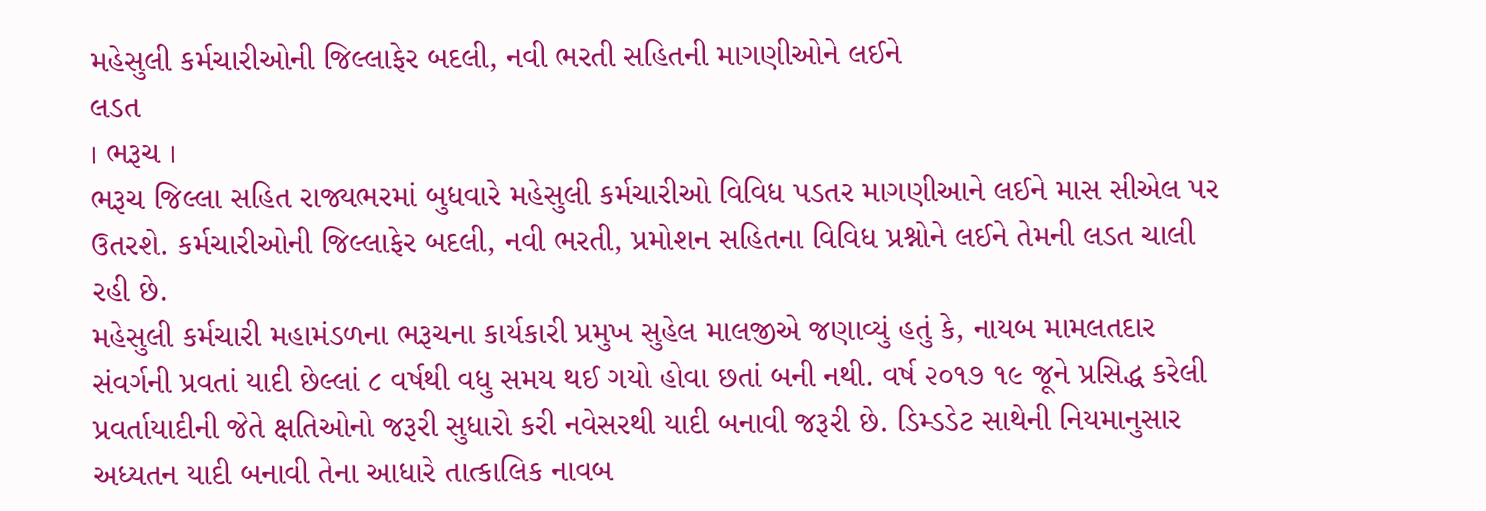મહેસુલી કર્મચારીઓની જિલ્લાફેર બદલી, નવી ભરતી સહિતની માગણીઓને લઈને
લડત
। ભરૂચ ।
ભરૂચ જિલ્લા સહિત રાજ્યભરમાં બુધવારે મહેસુલી કર્મચારીઓ વિવિધ પડતર માગણીઆને લઈને માસ સીએલ પર ઉતરશે. કર્મચારીઓની જિલ્લાફેર બદલી, નવી ભરતી, પ્રમોશન સહિતના વિવિધ પ્રશ્નોને લઈને તેમની લડત ચાલી રહી છે.
મહેસુલી કર્મચારી મહામંડળના ભરૂચના કાર્યકારી પ્રમુખ સુહેલ માલજીએ જણાવ્યું હતું કે, નાયબ મામલતદાર સંવર્ગની પ્રવતાં યાદી છેલ્લાં ૮ વર્ષથી વધુ સમય થઈ ગયો હોવા છતાં બની નથી. વર્ષ ૨૦૧૭ ૧૯ જૂને પ્રસિદ્ધ કરેલી પ્રવર્તાયાદીની જેતે ક્ષતિઓનો જરૂરી સુધારો કરી નવેસરથી યાદી બનાવી જરૂરી છે. ડિમ્ડડેટ સાથેની નિયમાનુસાર અધ્યતન યાદી બનાવી તેના આધારે તાત્કાલિક નાવબ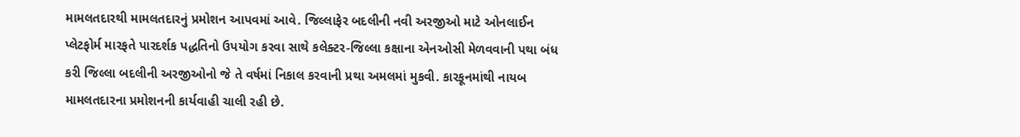મામલતદારથી મામલતદારનું પ્રમોશન આપવમાં આવે. જિલ્લાફેર બદલીની નવી અરજીઓ માટે ઓનલાઈન પ્લેટફોર્મ મારફતે પારદર્શક પદ્ધતિનો ઉપયોગ કરવા સાથે કલેક્ટર-જિલ્લા કક્ષાના એનઓસી મેળવવાની પથા બંધ કરી જિલ્લા બદલીની અરજીઓનો જે તે વર્ષમાં નિકાલ કરવાની પ્રથા અમલમાં મુકવી. કારકૂનમાંથી નાયબ મામલતદારના પ્રમોશનની કાર્યવાહી ચાલી રહી છે.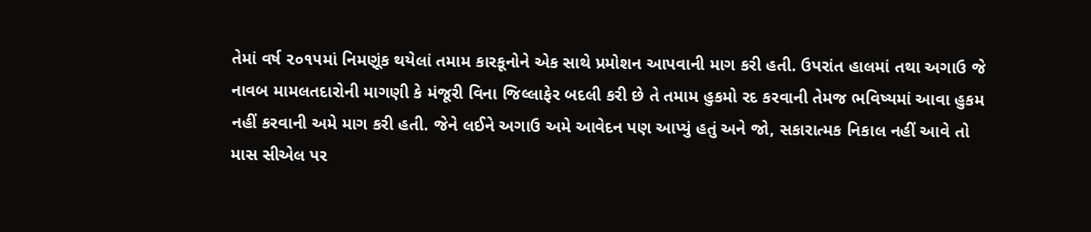તેમાં વર્ષ ૨૦૧૫માં નિમણૂંક થયેલાં તમામ કારકૂનોને એક સાથે પ્રમોશન આપવાની માગ કરી હતી. ઉપરાંત હાલમાં તથા અગાઉ જે નાવબ મામલતદારોની માગણી કે મંજૂરી વિના જિલ્લાફેર બદલી કરી છે તે તમામ હુકમો રદ કરવાની તેમજ ભવિષ્યમાં આવા હુકમ નહીં કરવાની અમે માગ કરી હતી. જેને લઈને અગાઉ અમે આવેદન પણ આપ્યું હતું અને જો, સકારાત્મક નિકાલ નહીં આવે તો માસ સીએલ પર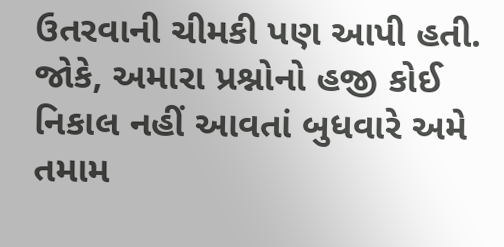ઉતરવાની ચીમકી પણ આપી હતી. જોકે, અમારા પ્રશ્નોનો હજી કોઈ નિકાલ નહીં આવતાં બુધવારે અમે તમામ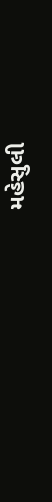મહેસુલી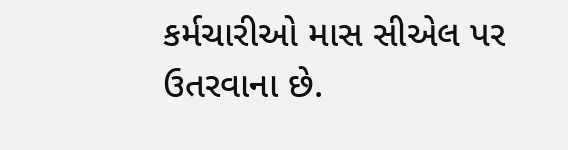કર્મચારીઓ માસ સીએલ પર ઉતરવાના છે.